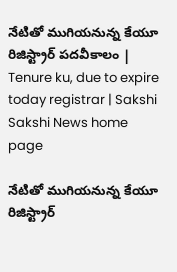నేటితో ముగియనున్న కేయూ రిజిస్ట్రార్ పదవీకాలం | Tenure ku, due to expire today registrar | Sakshi
Sakshi News home page

నేటితో ముగియనున్న కేయూ రిజిస్ట్రార్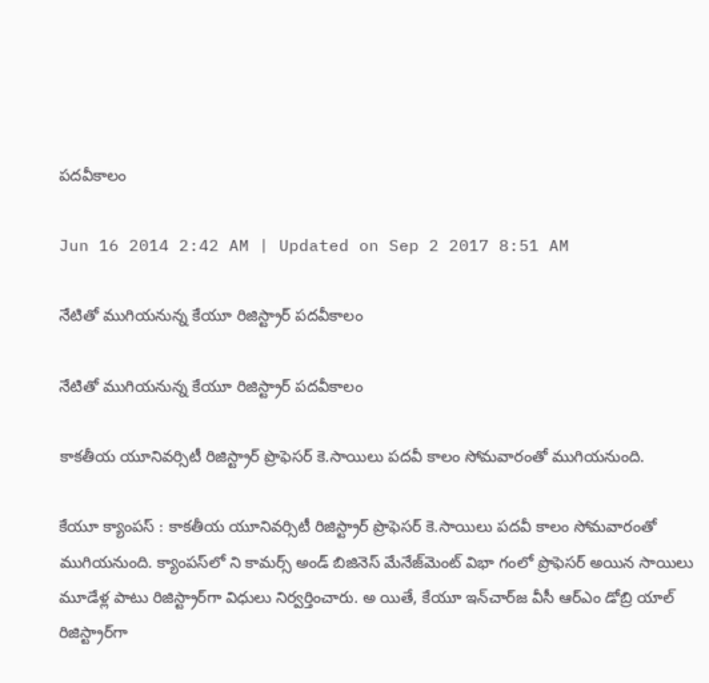పదవీకాలం

Jun 16 2014 2:42 AM | Updated on Sep 2 2017 8:51 AM

నేటితో ముగియనున్న కేయూ రిజిస్ట్రార్ పదవీకాలం

నేటితో ముగియనున్న కేయూ రిజిస్ట్రార్ పదవీకాలం

కాకతీయ యూనివర్సిటీ రిజిస్ట్రార్ ప్రొఫెసర్ కె.సాయిలు పదవీ కాలం సోమవారంతో ముగియనుంది.

కేయూ క్యాంపస్ : కాకతీయ యూనివర్సిటీ రిజిస్ట్రార్ ప్రొఫెసర్ కె.సాయిలు పదవీ కాలం సోమవారంతో ముగియనుంది. క్యాంపస్‌లో ని కామర్స్ అండ్ బిజినెస్ మేనేజ్‌మెంట్ విభా గంలో ప్రొఫెసర్ అయిన సాయిలు మూడేళ్ల పాటు రిజిస్ట్రార్‌గా విధులు నిర్వర్తించారు. అ యితే, కేయూ ఇన్‌చార్‌‌జ వీసీ ఆర్‌ఎం డోబ్రి యాల్ రిజిస్ట్రార్‌గా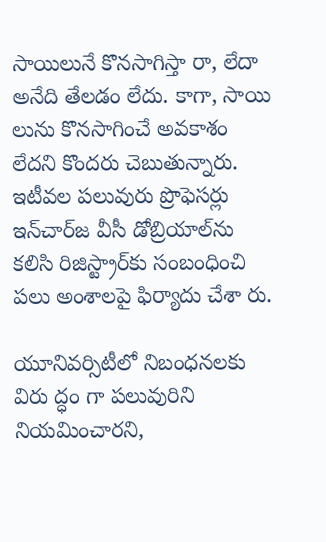సాయిలునే కొనసాగిస్తా రా, లేదా అనేది తేలడం లేదు. కాగా, సాయి లును కొనసాగించే అవకాశం లేదని కొందరు చెబుతున్నారు. ఇటీవల పలువురు ప్రొఫెసర్లు ఇన్‌చార్‌‌జ వీసీ డోబ్రియాల్‌ను కలిసి రిజిస్ట్రార్‌కు సంబంధించి పలు అంశాలపై ఫిర్యాదు చేశా రు.

యూనివర్సిటీలో నిబంధనలకు విరు ద్ధం గా పలువురిని నియమించారని,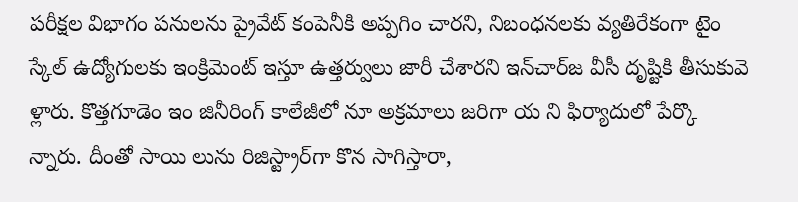పరీక్షల విభాగం పనులను ప్రైవేట్ కంపెనీకి అప్పగిం చారని, నిబంధనలకు వ్యతిరేకంగా టైం స్కేల్ ఉద్యోగులకు ఇంక్రిమెంట్ ఇస్తూ ఉత్తర్వులు జారీ చేశారని ఇన్‌చార్‌‌జ వీసీ దృష్టికి తీసుకువె ళ్లారు. కొత్తగూడెం ఇం జినీరింగ్ కాలేజీలో నూ అక్రమాలు జరిగా య ని ఫిర్యాదులో పేర్కొ న్నారు. దీంతో సాయి లును రిజిస్ట్రార్‌గా కొన సాగిస్తారా,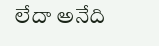లేదా అనేది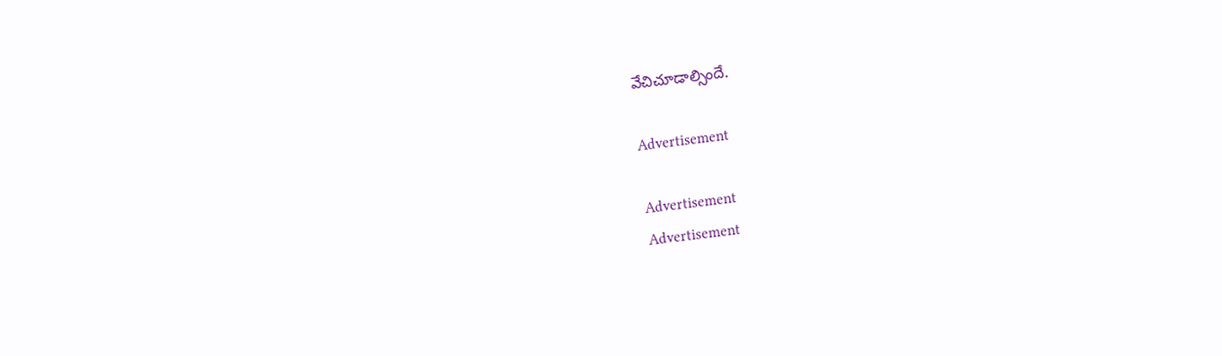వేచిచూడాల్సిందే.

Advertisement

Advertisement
Advertisement